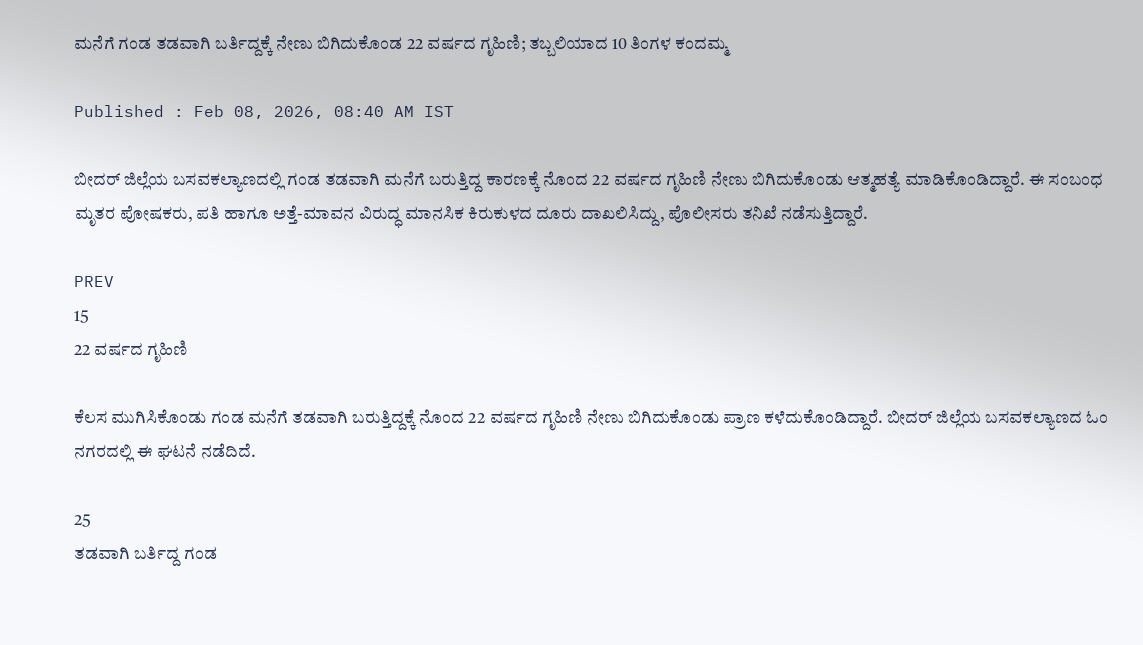ಮನೆಗೆ ಗಂಡ ತಡವಾಗಿ ಬರ್ತಿದ್ದಕ್ಕೆ ನೇಣು ಬಿಗಿದುಕೊಂಡ 22 ವರ್ಷದ ಗೃಹಿಣಿ; ತಬ್ಬಲಿಯಾದ 10 ತಿಂಗಳ ಕಂದಮ್ಮ

Published : Feb 08, 2026, 08:40 AM IST

ಬೀದರ್ ಜಿಲ್ಲೆಯ ಬಸವಕಲ್ಯಾಣದಲ್ಲಿ ಗಂಡ ತಡವಾಗಿ ಮನೆಗೆ ಬರುತ್ತಿದ್ದ ಕಾರಣಕ್ಕೆ ನೊಂದ 22 ವರ್ಷದ ಗೃಹಿಣಿ ನೇಣು ಬಿಗಿದುಕೊಂಡು ಆತ್ಮಹತ್ಯೆ ಮಾಡಿಕೊಂಡಿದ್ದಾರೆ. ಈ ಸಂಬಂಧ ಮೃತರ ಪೋಷಕರು, ಪತಿ ಹಾಗೂ ಅತ್ತೆ-ಮಾವನ ವಿರುದ್ಧ ಮಾನಸಿಕ ಕಿರುಕುಳದ ದೂರು ದಾಖಲಿಸಿದ್ದು, ಪೊಲೀಸರು ತನಿಖೆ ನಡೆಸುತ್ತಿದ್ದಾರೆ.

PREV
15
22 ವರ್ಷದ ಗೃಹಿಣಿ

ಕೆಲಸ ಮುಗಿಸಿಕೊಂಡು ಗಂಡ ಮನೆಗೆ ತಡವಾಗಿ ಬರುತ್ತಿದ್ದಕ್ಕೆ ನೊಂದ 22 ವರ್ಷದ ಗೃಹಿಣಿ ನೇಣು ಬಿಗಿದುಕೊಂಡು ಪ್ರಾಣ ಕಳೆದುಕೊಂಡಿದ್ದಾರೆ. ಬೀದರ್ ಜಿಲ್ಲೆಯ ಬಸವಕಲ್ಯಾಣದ ಓಂ ನಗರದಲ್ಲಿ ಈ ಘಟನೆ ನಡೆದಿದೆ.

25
ತಡವಾಗಿ ಬರ್ತಿದ್ದ ಗಂಡ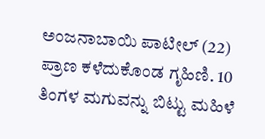ಅಂಜನಾಬಾಯಿ ಪಾಟೀಲ್ (22) ಪ್ರಾಣ ಕಳೆದುಕೊಂಡ ಗೃಹಿಣಿ. 10 ತಿಂಗಳ ಮಗುವನ್ನು ಬಿಟ್ಟು ಮಹಿಳೆ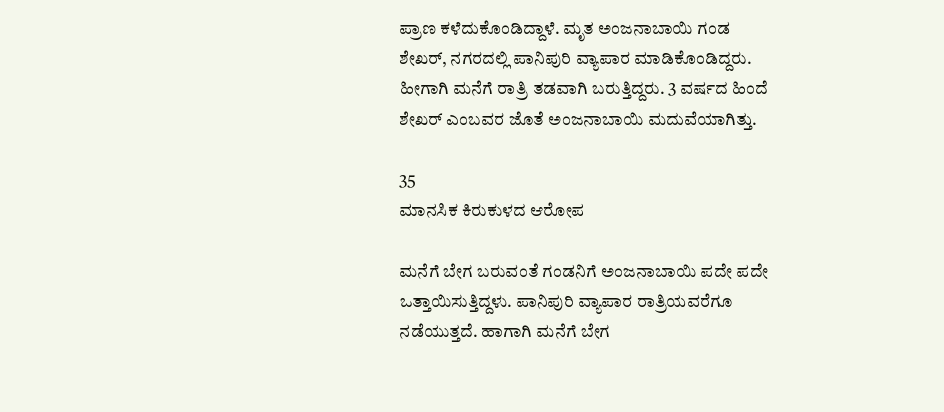ಪ್ರಾಣ ಕಳೆದುಕೊಂಡಿದ್ದಾಳೆ. ಮೃತ ಅಂಜನಾಬಾಯಿ ಗಂಡ ಶೇಖರ್, ನಗರದಲ್ಲಿ ಪಾನಿಪುರಿ ವ್ಯಾಪಾರ ಮಾಡಿಕೊಂಡಿದ್ದರು. ಹೀಗಾಗಿ ಮನೆಗೆ ರಾತ್ರಿ ತಡವಾಗಿ ಬರುತ್ತಿದ್ದರು. 3 ವರ್ಷದ ಹಿಂದೆ ಶೇಖರ್ ಎಂಬವರ ಜೊತೆ ಅಂಜನಾಬಾಯಿ ಮದುವೆಯಾಗಿತ್ತು.

35
ಮಾನಸಿಕ ಕಿರುಕುಳದ ಆರೋಪ

ಮನೆಗೆ ಬೇಗ ಬರುವಂತೆ ಗಂಡನಿಗೆ ಅಂಜನಾಬಾಯಿ ಪದೇ ಪದೇ ಒತ್ತಾಯಿಸುತ್ತಿದ್ದಳು. ಪಾನಿಪುರಿ ವ್ಯಾಪಾರ ರಾತ್ರಿಯವರೆಗೂ ನಡೆಯುತ್ತದೆ. ಹಾಗಾಗಿ ಮನೆಗೆ ಬೇಗ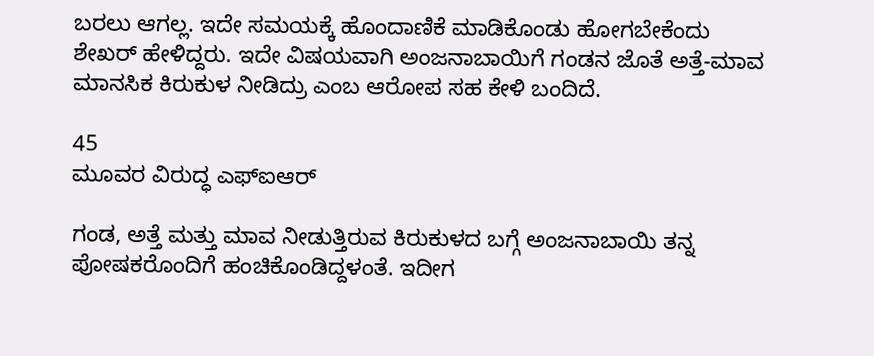ಬರಲು ಆಗಲ್ಲ. ಇದೇ ಸಮಯಕ್ಕೆ ಹೊಂದಾಣಿಕೆ ಮಾಡಿಕೊಂಡು ಹೋಗಬೇಕೆಂದು ಶೇಖರ್ ಹೇಳಿದ್ದರು. ಇದೇ ವಿಷಯವಾಗಿ ಅಂಜನಾಬಾಯಿಗೆ ಗಂಡನ ಜೊತೆ ಅತ್ತೆ-ಮಾವ ಮಾನಸಿಕ ಕಿರುಕುಳ ನೀಡಿದ್ರು ಎಂಬ ಆರೋಪ ಸಹ ಕೇಳಿ ಬಂದಿದೆ.

45
ಮೂವರ ವಿರುದ್ಧ ಎಫ್‌ಐಆರ್

ಗಂಡ, ಅತ್ತೆ ಮತ್ತು ಮಾವ ನೀಡುತ್ತಿರುವ ಕಿರುಕುಳದ ಬಗ್ಗೆ ಅಂಜನಾಬಾಯಿ ತನ್ನ ಪೋಷಕರೊಂದಿಗೆ ಹಂಚಿಕೊಂಡಿದ್ದಳಂತೆ. ಇದೀಗ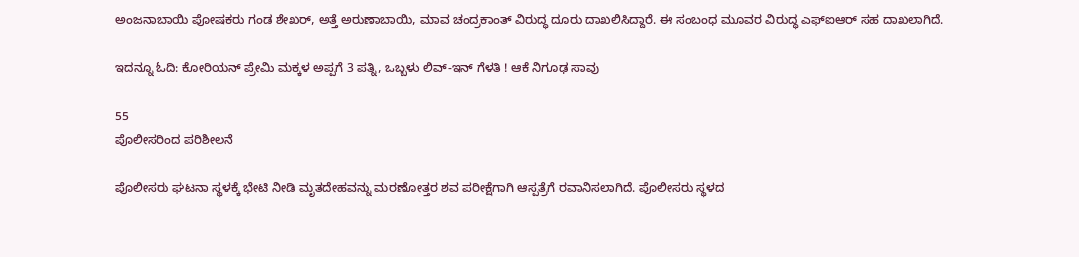ಅಂಜನಾಬಾಯಿ ಪೋಷಕರು ಗಂಡ ಶೇಖರ್, ಅತ್ತೆ ಅರುಣಾಬಾಯಿ, ಮಾವ ಚಂದ್ರಕಾಂತ್ ವಿರುದ್ಧ ದೂರು ದಾಖಲಿಸಿದ್ದಾರೆ. ಈ ಸಂಬಂಧ ಮೂವರ ವಿರುದ್ಧ ಎಫ್‌ಐಆರ್ ಸಹ ದಾಖಲಾಗಿದೆ.

ಇದನ್ನೂ ಓದಿ: ಕೋರಿಯನ್‌ ಪ್ರೇಮಿ ಮಕ್ಕಳ ಅಪ್ಪಗೆ 3 ಪತ್ನಿ, ಒಬ್ಬಳು ಲಿವ್‌-ಇನ್‌ ಗೆಳತಿ ! ಆಕೆ ನಿಗೂಢ ಸಾವು

55
ಪೊಲೀಸರಿಂದ ಪರಿಶೀಲನೆ

ಪೊಲೀಸರು ಘಟನಾ ಸ್ಥಳಕ್ಕೆ ಭೇಟಿ ನೀಡಿ ಮೃತದೇಹವನ್ನು ಮರಣೋತ್ತರ ಶವ ಪರೀಕ್ಷೆಗಾಗಿ ಆಸ್ಪತ್ರೆಗೆ ರವಾನಿಸಲಾಗಿದೆ. ಪೊಲೀಸರು ಸ್ಥಳದ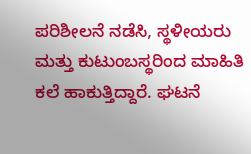ಪರಿಶೀಲನೆ ನಡೆಸಿ, ಸ್ಥಳೀಯರು ಮತ್ತು ಕುಟುಂಬಸ್ಥರಿಂದ ಮಾಹಿತಿ ಕಲೆ ಹಾಕುತ್ತಿದ್ದಾರೆ. ಘಟನೆ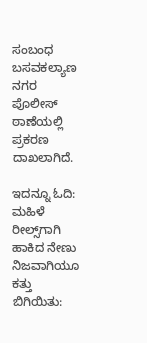ಸಂಬಂಧ ಬಸವಕಲ್ಯಾಣ ನಗರ ಪೊಲೀಸ್ ಠಾಣೆಯಲ್ಲಿ ಪ್ರಕರಣ ದಾಖಲಾಗಿದೆ.

ಇದನ್ನೂ ಓದಿ: ಮಹಿಳೆ ರೀಲ್ಸ್‌ಗಾಗಿ ಹಾಕಿದ ನೇಣು ನಿಜವಾಗಿಯೂ ಕತ್ತು ಬಿಗಿಯಿತು: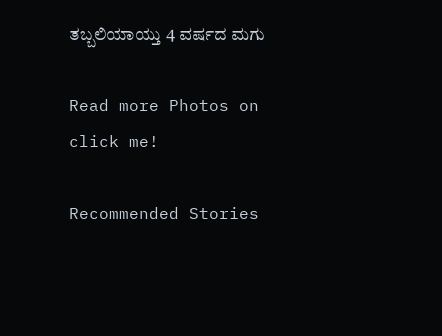ತಬ್ಬಲಿಯಾಯ್ತು 4 ವರ್ಷದ ಮಗು

Read more Photos on
click me!

Recommended Stories